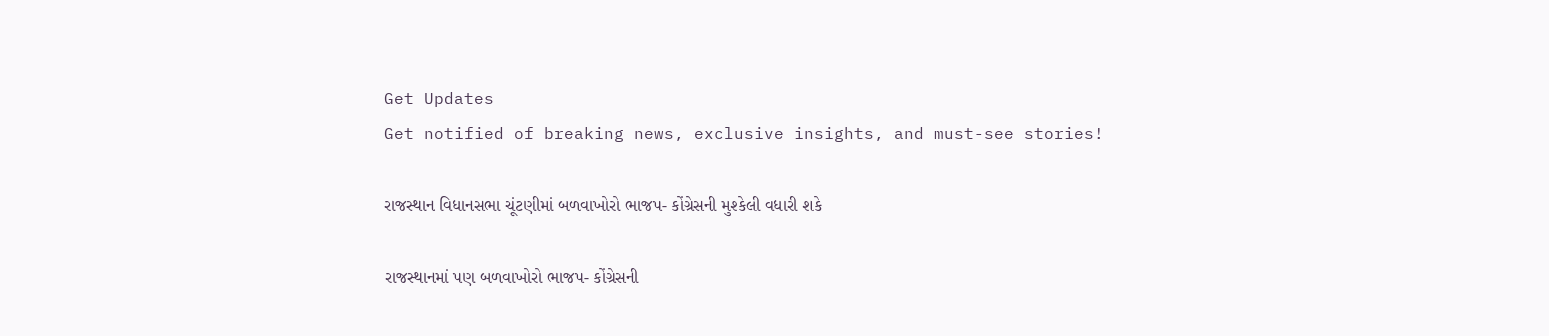Get Updates
Get notified of breaking news, exclusive insights, and must-see stories!

રાજસ્થાન વિધાનસભા ચૂંટણીમાં બળવાખોરો ભાજપ- કોંગ્રેસની મુશ્કેલી વધારી શકે

રાજસ્થાનમાં પણ બળવાખોરો ભાજપ- કોંગ્રેસની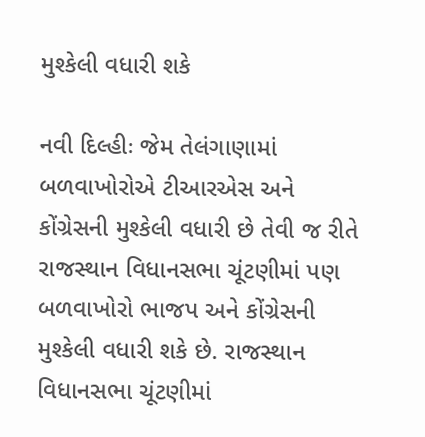મુશ્કેલી વધારી શકે

નવી દિલ્હીઃ જેમ તેલંગાણામાં બળવાખોરોએ ટીઆરએસ અને કોંગ્રેસની મુશ્કેલી વધારી છે તેવી જ રીતે રાજસ્થાન વિધાનસભા ચૂંટણીમાં પણ બળવાખોરો ભાજપ અને કોંગ્રેસની મુશ્કેલી વધારી શકે છે. રાજસ્થાન વિધાનસભા ચૂંટણીમાં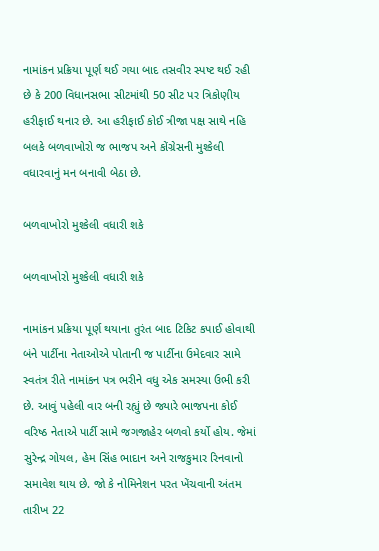નામાંકન પ્રક્રિયા પૂર્ણ થઈ ગયા બાદ તસવીર સ્પષ્ટ થઈ રહી છે કે 200 વિધાનસભા સીટમાંથી 50 સીટ પર ત્રિકોણીય હરીફાઈ થનાર છે. આ હરીફાઈ કોઈ ત્રીજા પક્ષ સાથે નહિ બલકે બળવાખોરો જ ભાજપ અને કોંગ્રેસની મુશ્કેલી વધારવાનું મન બનાવી બેઠા છે.

બળવાખોરો મુશ્કેલી વધારી શકે

બળવાખોરો મુશ્કેલી વધારી શકે

નામાંકન પ્રક્રિયા પૂર્ણ થયાના તુરંત બાદ ટિકિટ કપાઈ હોવાથી બંને પાર્ટીના નેતાઓએ પોતાની જ પાર્ટીના ઉમેદવાર સામે સ્વતંત્ર રીતે નામાંકન પત્ર ભરીને વધુ એક સમસ્યા ઉભી કરી છે. આવું પહેલી વાર બની રહ્યું છે જ્યારે ભાજપના કોઈ વરિષ્ઠ નેતાએ પાર્ટી સામે જગજાહેર બળવો કર્યો હોય. જેમાં સુરેન્દ્ર ગોયલ, હેમ સિંહ ભાદાન અને રાજકુમાર રિનવાનો સમાવેશ થાય છે. જો કે નોમિનેશન પરત ખેંચવાની અંતમ તારીખ 22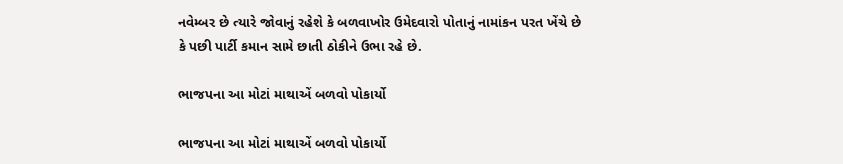નવેમ્બર છે ત્યારે જોવાનું રહેશે કે બળવાખોર ઉમેદવારો પોતાનું નામાંકન પરત ખેંચે છે કે પછી પાર્ટી કમાન સામે છાતી ઠોકીને ઉભા રહે છે.

ભાજપના આ મોટાં માથાએં બળવો પોકાર્યો

ભાજપના આ મોટાં માથાએં બળવો પોકાર્યો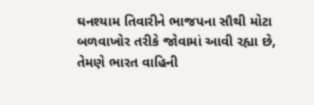ઘનશ્યામ તિવારીને ભાજપના સૌથી મોટા બળવાખોર તરીકે જોવામાં આવી રહ્યા છે, તેમણે ભારત વાહિની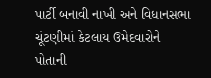પાર્ટી બનાવી નાખી અને વિધાનસભા ચૂંટણીમાં કેટલાય ઉમેદવારોને પોતાની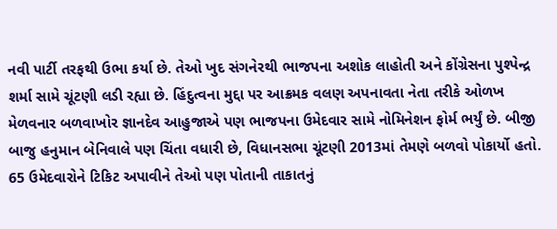નવી પાર્ટી તરફથી ઉભા કર્યા છે. તેઓ ખુદ સંગનેરથી ભાજપના અશોક લાહોતી અને કોંગ્રેસના પુશ્પેન્દ્ર શર્મા સામે ચૂંટણી લડી રહ્યા છે. હિંદુત્વના મુદ્દા પર આક્રમક વલણ અપનાવતા નેતા તરીકે ઓળખ મેળવનાર બળવાખોર જ્ઞાનદેવ આહુજાએ પણ ભાજપના ઉમેદવાર સામે નોમિનેશન ફોર્મ ભર્યું છે. બીજી બાજુ હનુમાન બેનિવાલે પણ ચિંતા વધારી છે, વિધાનસભા ચૂંટણી 2013માં તેમણે બળવો પોકાર્યો હતો. 65 ઉમેદવારોને ટિકિટ અપાવીને તેઓ પણ પોતાની તાકાતનું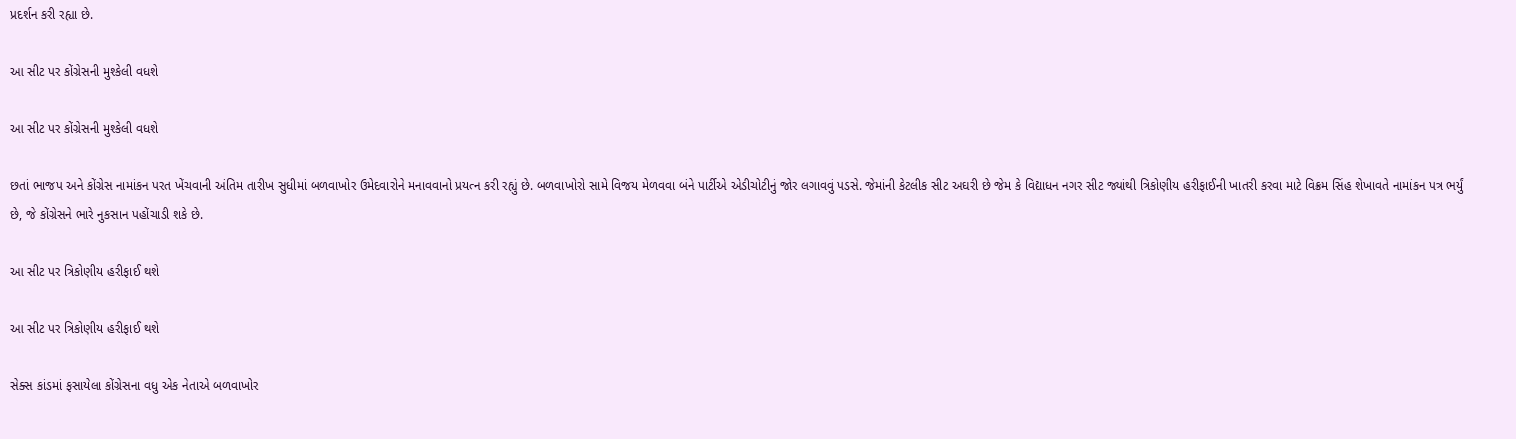પ્રદર્શન કરી રહ્યા છે.

આ સીટ પર કોંગ્રેસની મુશ્કેલી વધશે

આ સીટ પર કોંગ્રેસની મુશ્કેલી વધશે

છતાં ભાજપ અને કોંગ્રેસ નામાંકન પરત ખેંચવાની અંતિમ તારીખ સુધીમાં બળવાખોર ઉમેદવારોને મનાવવાનો પ્રયત્ન કરી રહ્યું છે. બળવાખોરો સામે વિજય મેળવવા બંને પાર્ટીએ એડીચોટીનું જોર લગાવવું પડસે. જેમાંની કેટલીક સીટ અઘરી છે જેમ કે વિદ્યાધન નગર સીટ જ્યાંથી ત્રિકોણીય હરીફાઈની ખાતરી કરવા માટે વિક્રમ સિંહ શેખાવતે નામાંકન પત્ર ભર્યું છે, જે કોંગ્રેસને ભારે નુકસાન પહોંચાડી શકે છે.

આ સીટ પર ત્રિકોણીય હરીફાઈ થશે

આ સીટ પર ત્રિકોણીય હરીફાઈ થશે

સેક્સ કાંડમાં ફસાયેલા કોંગ્રેસના વધુ એક નેતાએ બળવાખોર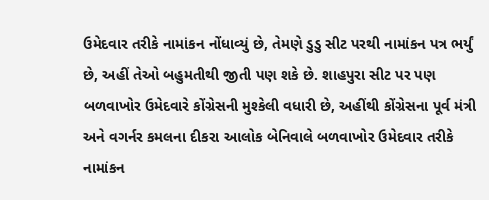ઉમેદવાર તરીકે નામાંકન નોંધાવ્યું છે, તેમણે ડુડુ સીટ પરથી નામાંકન પત્ર ભર્યું છે, અહીં તેઓ બહુમતીથી જીતી પણ શકે છે. શાહપુરા સીટ પર પણ બળવાખોર ઉમેદવારે કોંગ્રેસની મુશ્કેલી વધારી છે, અહીંથી કોંગ્રેસના પૂર્વ મંત્રી અને વગર્નર કમલના દીકરા આલોક બેનિવાલે બળવાખોર ઉમેદવાર તરીકે નામાંકન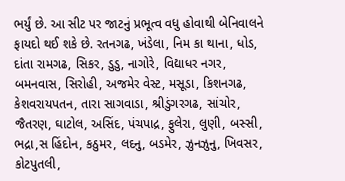ભર્યું છે. આ સીટ પર જાટનું પ્રભૂત્વ વધુ હોવાથી બેનિવાલને ફાયદો થઈ શકે છે. રતનગઢ, ખંડેલા, નિમ કા થાના, ધોડ, દાંતા રામગઢ, સિકર, ડુડુ, નાગોરે, વિદ્યાધર નગર, બમનવાસ, સિરોહી, અજમેર વેસ્ટ, મસૂડા, કિશનગઢ, કેશવરાયપતન, તારા સાગવાડા, શ્રીડુંગરગઢ, સાંચોર, જૈતરણ, ઘાટોલ, અસિંદ, પંચપાદ્ર, ફુલેરા, લુણી, બસ્સી, ભદ્રા,સ હિંદોન, કઠુમર, લદનુ, બડમેર, ઝુનઝુનુ, ખિવસર, કોટપુતલી,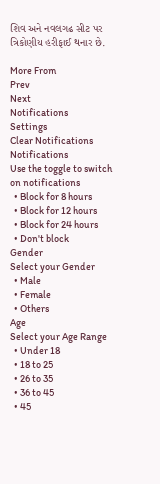શિવ અને નવલગઢ સીટ પર ત્રિકોણીય હરીફાઈ થનાર છે.

More From
Prev
Next
Notifications
Settings
Clear Notifications
Notifications
Use the toggle to switch on notifications
  • Block for 8 hours
  • Block for 12 hours
  • Block for 24 hours
  • Don't block
Gender
Select your Gender
  • Male
  • Female
  • Others
Age
Select your Age Range
  • Under 18
  • 18 to 25
  • 26 to 35
  • 36 to 45
  • 45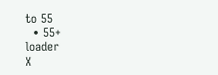to 55
  • 55+
loader
X